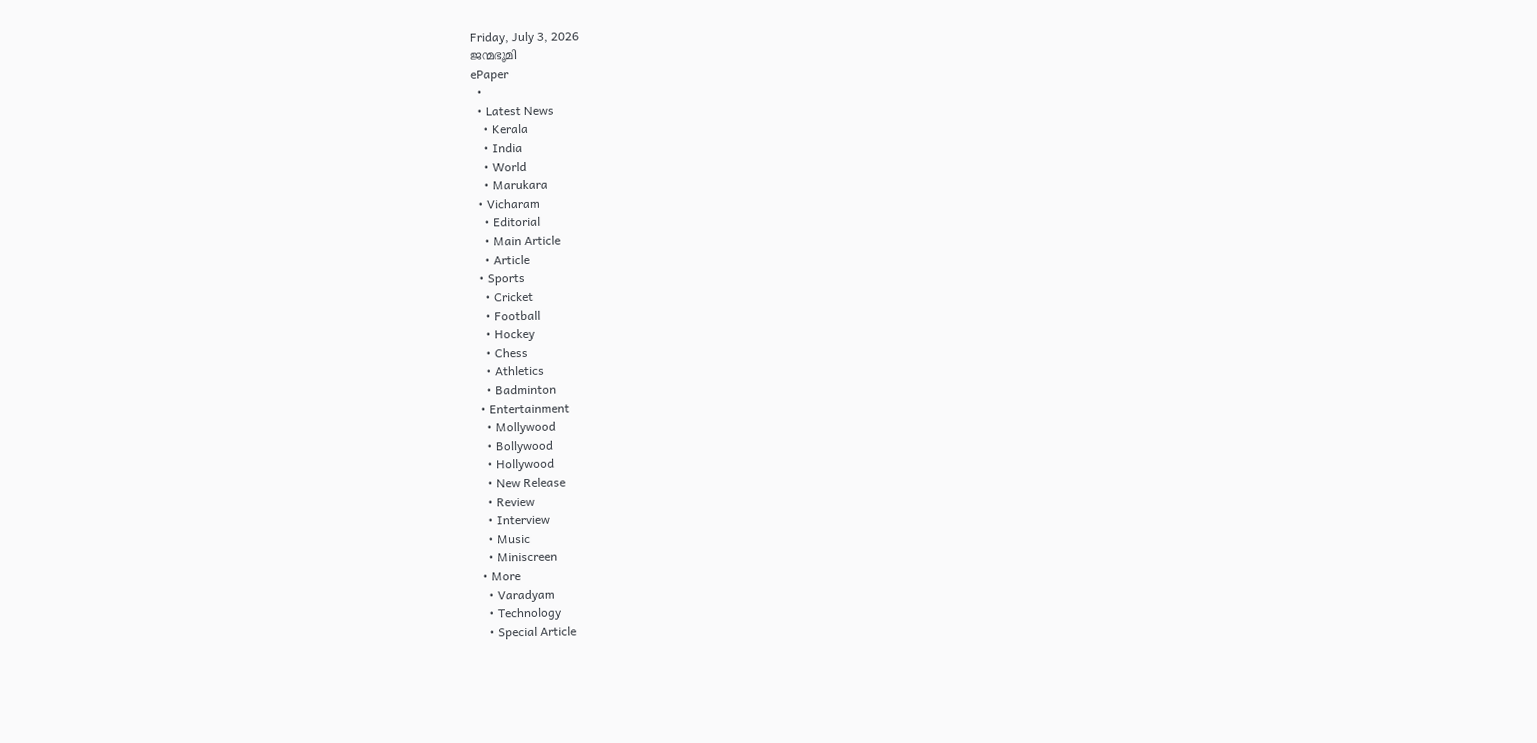Friday, July 3, 2026
ജന്മഭൂമി
ePaper
  •
  • Latest News
    • Kerala
    • India
    • World
    • Marukara
  • Vicharam
    • Editorial
    • Main Article
    • Article
  • Sports
    • Cricket
    • Football
    • Hockey
    • Chess
    • Athletics
    • Badminton
  • Entertainment
    • Mollywood
    • Bollywood
    • Hollywood
    • New Release
    • Review
    • Interview
    • Music
    • Miniscreen
  • More
    • Varadyam
    • Technology
    • Special Article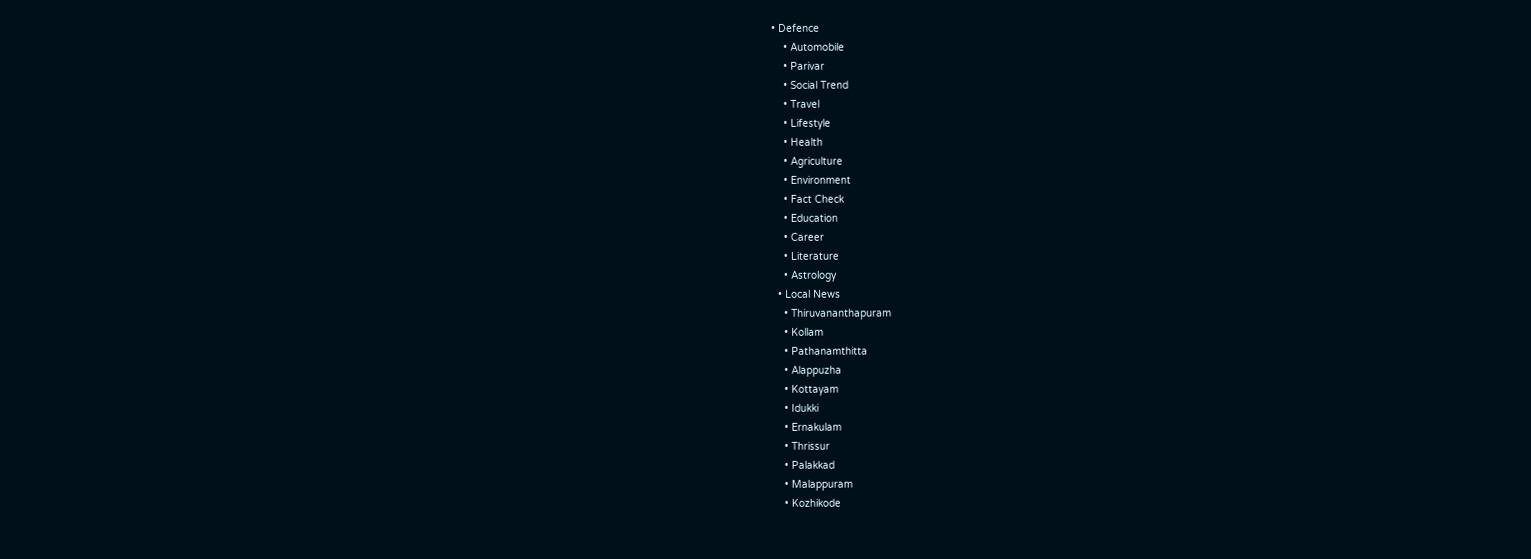• Defence
    • Automobile
    • Parivar
    • Social Trend
    • Travel
    • Lifestyle
    • Health
    • Agriculture
    • Environment
    • Fact Check
    • Education
    • Career
    • Literature
    • Astrology
  • Local News
    • Thiruvananthapuram
    • Kollam
    • Pathanamthitta
    • Alappuzha
    • Kottayam
    • Idukki
    • Ernakulam
    • Thrissur
    • Palakkad
    • Malappuram
    • Kozhikode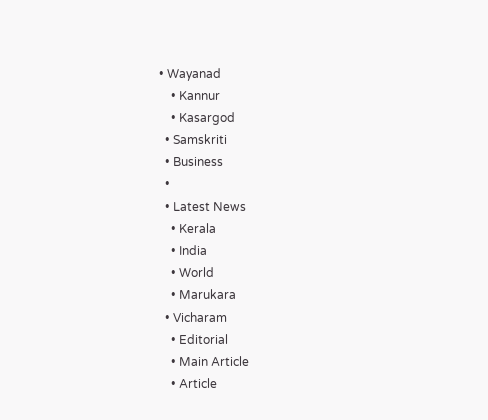• Wayanad
    • Kannur
    • Kasargod
  • Samskriti
  • Business
  •
  • Latest News
    • Kerala
    • India
    • World
    • Marukara
  • Vicharam
    • Editorial
    • Main Article
    • Article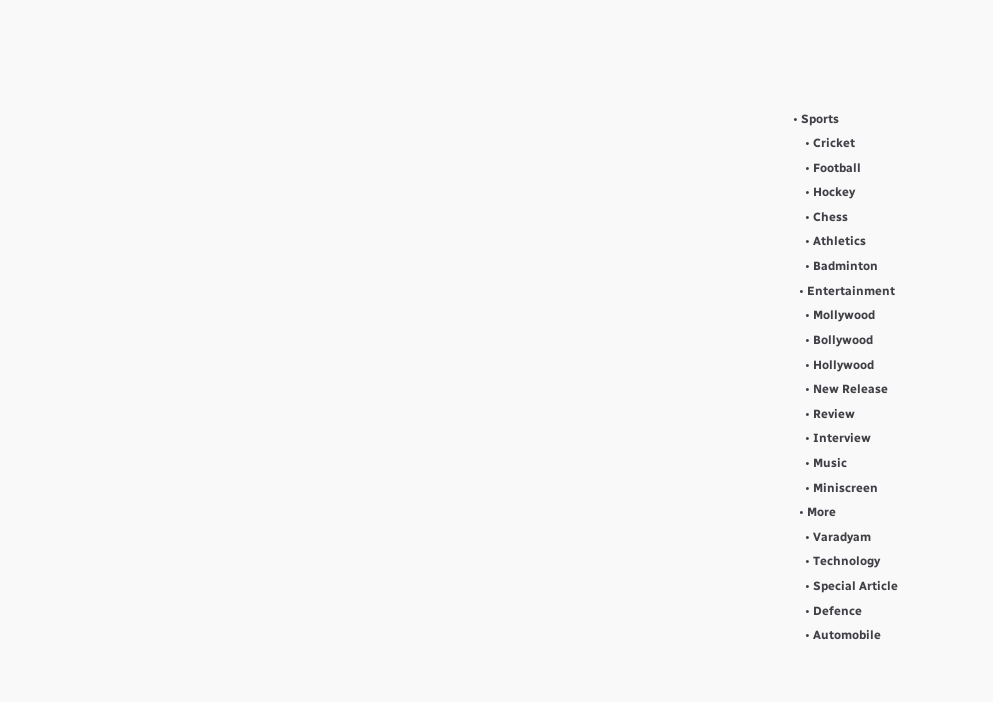• Sports
    • Cricket
    • Football
    • Hockey
    • Chess
    • Athletics
    • Badminton
  • Entertainment
    • Mollywood
    • Bollywood
    • Hollywood
    • New Release
    • Review
    • Interview
    • Music
    • Miniscreen
  • More
    • Varadyam
    • Technology
    • Special Article
    • Defence
    • Automobile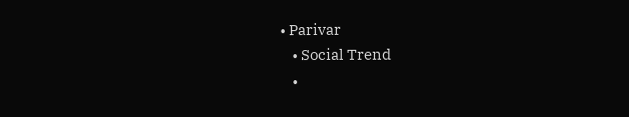• Parivar
    • Social Trend
    •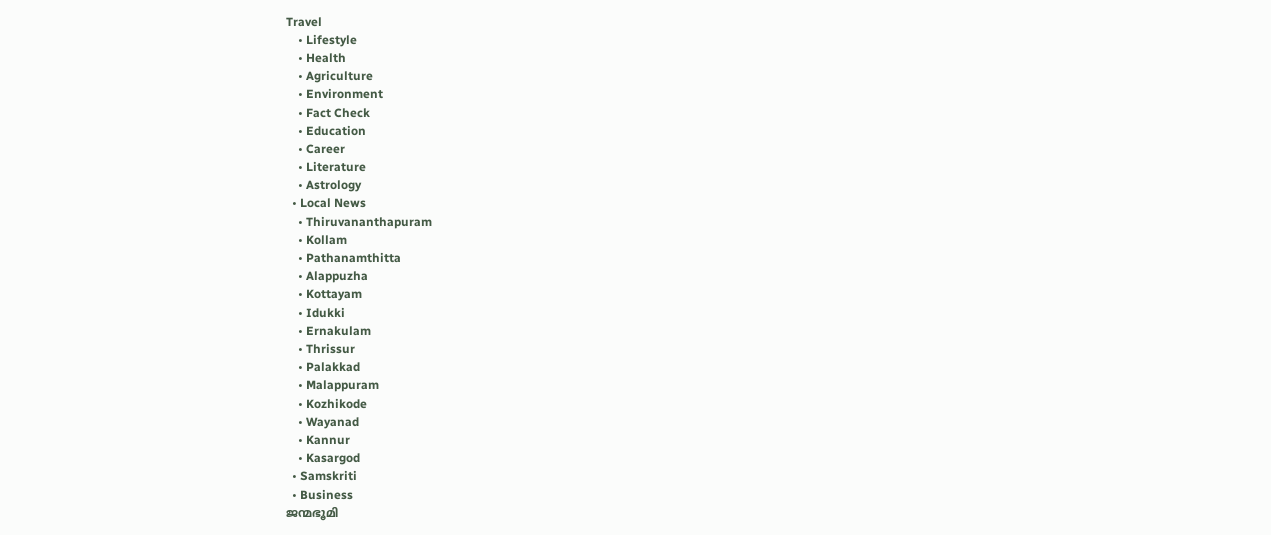Travel
    • Lifestyle
    • Health
    • Agriculture
    • Environment
    • Fact Check
    • Education
    • Career
    • Literature
    • Astrology
  • Local News
    • Thiruvananthapuram
    • Kollam
    • Pathanamthitta
    • Alappuzha
    • Kottayam
    • Idukki
    • Ernakulam
    • Thrissur
    • Palakkad
    • Malappuram
    • Kozhikode
    • Wayanad
    • Kannur
    • Kasargod
  • Samskriti
  • Business
ജന്മഭൂമി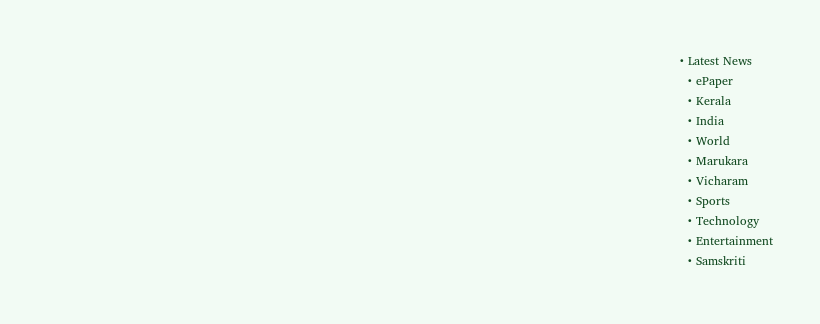• Latest News
  • ePaper
  • Kerala
  • India
  • World
  • Marukara
  • Vicharam
  • Sports
  • Technology
  • Entertainment
  • Samskriti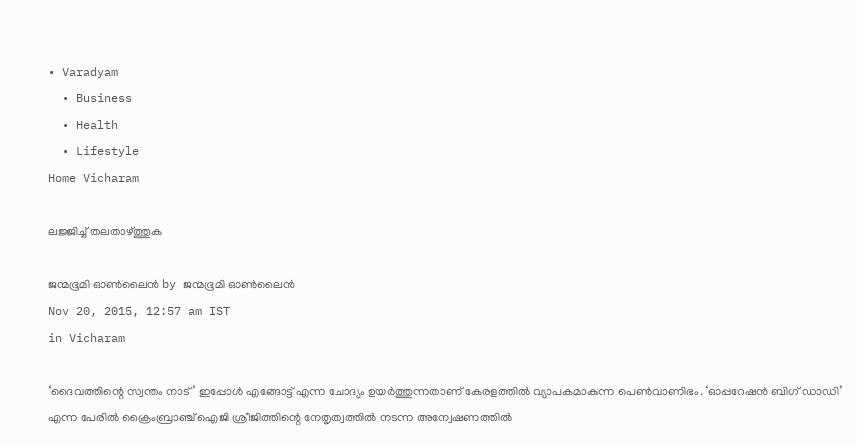• Varadyam
  • Business
  • Health
  • Lifestyle
Home Vicharam

ലജ്ജിച്ച് തലതാഴ്‌ത്തുക

ജന്മഭൂമി ഓണ്‍ലൈന്‍ by ജന്മഭൂമി ഓണ്‍ലൈന്‍
Nov 20, 2015, 12:57 am IST
in Vicharam

‘ദൈവത്തിന്റെ സ്വന്തം നാട്’ ഇപ്പോള്‍ എങ്ങോട്ട് എന്ന ചോദ്യം ഉയര്‍ത്തുന്നതാണ് കേരളത്തില്‍ വ്യാപകമാകുന്ന പെണ്‍വാണിഭം. ‘ഓപ്പറേഷന്‍ ബിഗ് ഡാഡി’ എന്ന പേരില്‍ ക്രൈംബ്രാഞ്ച് ഐജി ശ്രീജിത്തിന്റെ നേതൃത്വത്തില്‍ നടന്ന അന്വേഷണത്തില്‍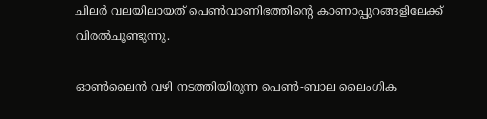ചിലര്‍ വലയിലായത് പെണ്‍വാണിഭത്തിന്റെ കാണാപ്പുറങ്ങളിലേക്ക് വിരല്‍ചൂണ്ടുന്നു.

ഓണ്‍ലൈന്‍ വഴി നടത്തിയിരുന്ന പെണ്‍-ബാല ലൈംഗിക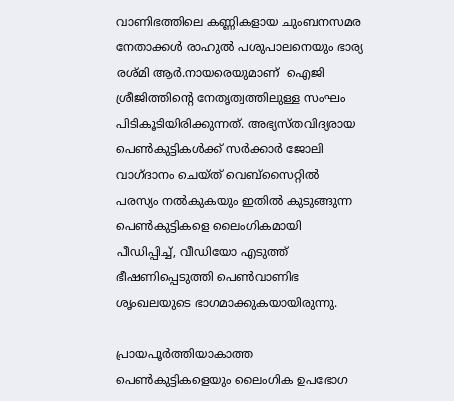വാണിഭത്തിലെ കണ്ണികളായ ചുംബനസമര നേതാക്കള്‍ രാഹുല്‍ പശുപാലനെയും ഭാര്യ രശ്മി ആര്‍.നായരെയുമാണ്  ഐജി ശ്രീജിത്തിന്റെ നേതൃത്വത്തിലുള്ള സംഘം പിടികൂടിയിരിക്കുന്നത്. അഭ്യസ്തവിദ്യരായ പെണ്‍കുട്ടികള്‍ക്ക് സര്‍ക്കാര്‍ ജോലി വാഗ്ദാനം ചെയ്ത് വെബ്‌സൈറ്റില്‍ പരസ്യം നല്‍കുകയും ഇതില്‍ കുടുങ്ങുന്ന പെണ്‍കുട്ടികളെ ലൈംഗികമായി പീഡിപ്പിച്ച്, വീഡിയോ എടുത്ത് ഭീഷണിപ്പെടുത്തി പെണ്‍വാണിഭ ശൃംഖലയുടെ ഭാഗമാക്കുകയായിരുന്നു.

പ്രായപൂര്‍ത്തിയാകാത്ത പെണ്‍കുട്ടികളെയും ലൈംഗിക ഉപഭോഗ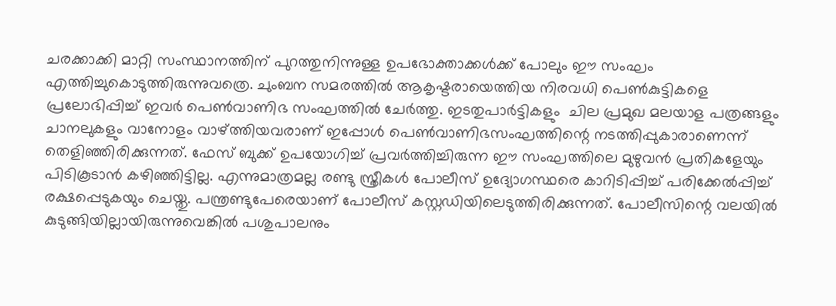ചരക്കാക്കി മാറ്റി സംസ്ഥാനത്തിന് പുറത്തുനിന്നുള്ള ഉപഭോക്താക്കള്‍ക്ക് പോലും ഈ സംഘം എത്തിച്ചുകൊടുത്തിരുന്നുവത്രെ. ചുംബന സമരത്തില്‍ ആകൃഷ്ടരായെത്തിയ നിരവധി പെണ്‍കുട്ടികളെ പ്രലോഭിപ്പിച്ച് ഇവര്‍ പെണ്‍വാണിഭ സംഘത്തില്‍ ചേര്‍ത്തു. ഇടതുപാര്‍ട്ടികളും  ചില പ്രമുഖ മലയാള പത്രങ്ങളും ചാനലുകളും വാനോളം വാഴ്‌ത്തിയവരാണ് ഇപ്പോള്‍ പെണ്‍വാണിഭസംഘത്തിന്റെ നടത്തിപ്പുകാരാണെന്ന് തെളിഞ്ഞിരിക്കുന്നത്. ഫേസ് ബുക്ക് ഉപയോഗിച്ച് പ്രവര്‍ത്തിച്ചിരുന്ന ഈ സംഘത്തിലെ മുഴുവന്‍ പ്രതികളേയും പിടികൂടാന്‍ കഴിഞ്ഞിട്ടില്ല. എന്നുമാത്രമല്ല രണ്ടു സ്ത്രീകള്‍ പോലീസ് ഉദ്യോഗസ്ഥരെ കാറിടിപ്പിച്ച് പരിക്കേല്‍പ്പിച്ച് രക്ഷപ്പെടുകയും ചെയ്തു. പന്ത്രണ്ടുപേരെയാണ് പോലീസ് കസ്റ്റഡിയിലെടുത്തിരിക്കുന്നത്. പോലീസിന്റെ വലയില്‍ കുടുങ്ങിയില്ലായിരുന്നുവെങ്കില്‍ പശുപാലനും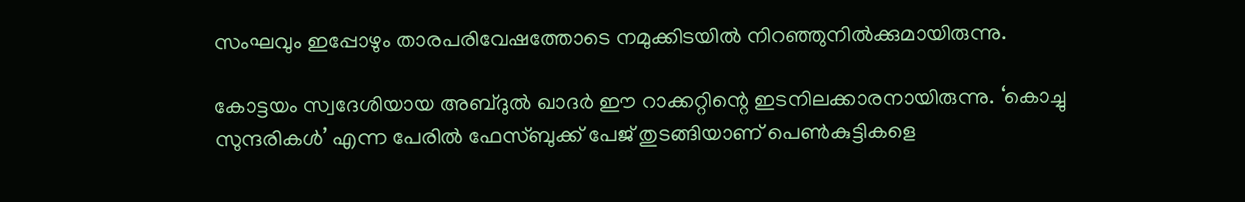സംഘവും ഇപ്പോഴും താരപരിവേഷത്തോടെ നമുക്കിടയില്‍ നിറഞ്ഞുനില്‍ക്കുമായിരുന്നു.

കോട്ടയം സ്വദേശിയായ അബ്ദുല്‍ ഖാദര്‍ ഈ റാക്കറ്റിന്റെ ഇടനിലക്കാരനായിരുന്നു. ‘കൊച്ചു സുന്ദരികള്‍’ എന്ന പേരില്‍ ഫേസ്ബുക്ക് പേജ് തുടങ്ങിയാണ് പെണ്‍കുട്ടികളെ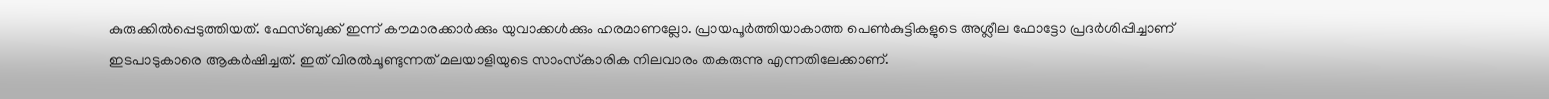കുരുക്കില്‍പ്പെടുത്തിയത്. ഫേസ്ബുക്ക് ഇന്ന് കൗമാരക്കാര്‍ക്കും യുവാക്കള്‍ക്കും ഹരമാണല്ലോ. പ്രായപൂര്‍ത്തിയാകാത്ത പെണ്‍കുട്ടികളുടെ അശ്ലീല ഫോട്ടോ പ്രദര്‍ശിപ്പിച്ചാണ് ഇടപാടുകാരെ ആകര്‍ഷിച്ചത്. ഇത് വിരല്‍ചൂണ്ടുന്നത് മലയാളിയുടെ സാംസ്‌കാരിക നിലവാരം തകരുന്നു എന്നതിലേക്കാണ്.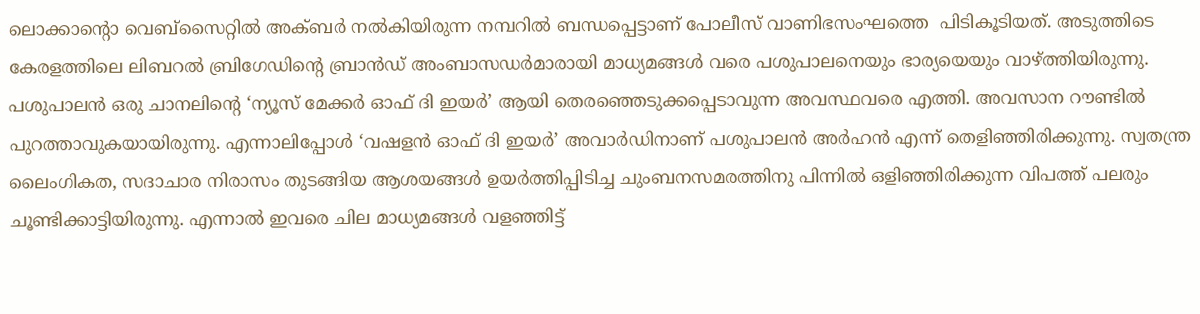ലൊക്കാന്റൊ വെബ്‌സൈറ്റില്‍ അക്ബര്‍ നല്‍കിയിരുന്ന നമ്പറില്‍ ബന്ധപ്പെട്ടാണ് പോലീസ് വാണിഭസംഘത്തെ  പിടികൂടിയത്. അടുത്തിടെ കേരളത്തിലെ ലിബറല്‍ ബ്രിഗേഡിന്റെ ബ്രാന്‍ഡ് അംബാസഡര്‍മാരായി മാധ്യമങ്ങള്‍ വരെ പശുപാലനെയും ഭാര്യയെയും വാഴ്‌ത്തിയിരുന്നു. പശുപാലന്‍ ഒരു ചാനലിന്റെ ‘ന്യൂസ് മേക്കര്‍ ഓഫ് ദി ഇയര്‍’ ആയി തെരഞ്ഞെടുക്കപ്പെടാവുന്ന അവസ്ഥവരെ എത്തി. അവസാന റൗണ്ടില്‍ പുറത്താവുകയായിരുന്നു. എന്നാലിപ്പോള്‍ ‘വഷളന്‍ ഓഫ് ദി ഇയര്‍’ അവാര്‍ഡിനാണ് പശുപാലന്‍ അര്‍ഹന്‍ എന്ന് തെളിഞ്ഞിരിക്കുന്നു. സ്വതന്ത്ര ലൈംഗികത, സദാചാര നിരാസം തുടങ്ങിയ ആശയങ്ങള്‍ ഉയര്‍ത്തിപ്പിടിച്ച ചുംബനസമരത്തിനു പിന്നില്‍ ഒളിഞ്ഞിരിക്കുന്ന വിപത്ത് പലരും ചൂണ്ടിക്കാട്ടിയിരുന്നു. എന്നാല്‍ ഇവരെ ചില മാധ്യമങ്ങള്‍ വളഞ്ഞിട്ട്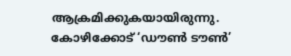ആക്രമിക്കുകയായിരുന്നു. കോഴിക്കോട് ‘ഡൗണ്‍ ടൗണ്‍’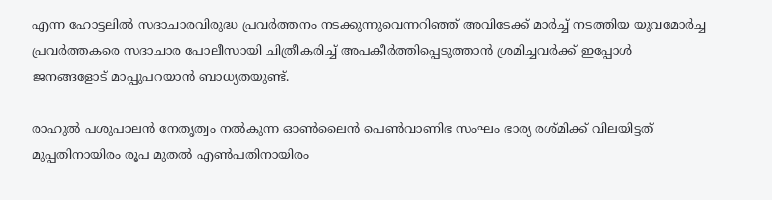എന്ന ഹോട്ടലില്‍ സദാചാരവിരുദ്ധ പ്രവര്‍ത്തനം നടക്കുന്നുവെന്നറിഞ്ഞ് അവിടേക്ക് മാര്‍ച്ച് നടത്തിയ യുവമോര്‍ച്ച പ്രവര്‍ത്തകരെ സദാചാര പോലീസായി ചിത്രീകരിച്ച് അപകീര്‍ത്തിപ്പെടുത്താന്‍ ശ്രമിച്ചവര്‍ക്ക് ഇപ്പോള്‍ ജനങ്ങളോട് മാപ്പുപറയാന്‍ ബാധ്യതയുണ്ട്.

രാഹുല്‍ പശുപാലന്‍ നേതൃത്വം നല്‍കുന്ന ഓണ്‍ലൈന്‍ പെണ്‍വാണിഭ സംഘം ഭാര്യ രശ്മിക്ക് വിലയിട്ടത് മുപ്പതിനായിരം രൂപ മുതല്‍ എണ്‍പതിനായിരം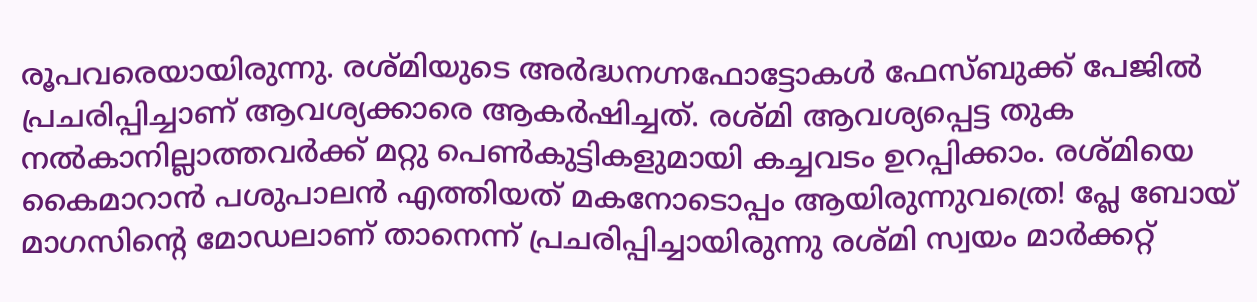രൂപവരെയായിരുന്നു. രശ്മിയുടെ അര്‍ദ്ധനഗ്നഫോട്ടോകള്‍ ഫേസ്ബുക്ക് പേജില്‍ പ്രചരിപ്പിച്ചാണ് ആവശ്യക്കാരെ ആകര്‍ഷിച്ചത്. രശ്മി ആവശ്യപ്പെട്ട തുക നല്‍കാനില്ലാത്തവര്‍ക്ക് മറ്റു പെണ്‍കുട്ടികളുമായി കച്ചവടം ഉറപ്പിക്കാം. രശ്മിയെ കൈമാറാന്‍ പശുപാലന്‍ എത്തിയത് മകനോടൊപ്പം ആയിരുന്നുവത്രെ! പ്ലേ ബോയ് മാഗസിന്റെ മോഡലാണ് താനെന്ന് പ്രചരിപ്പിച്ചായിരുന്നു രശ്മി സ്വയം മാര്‍ക്കറ്റ്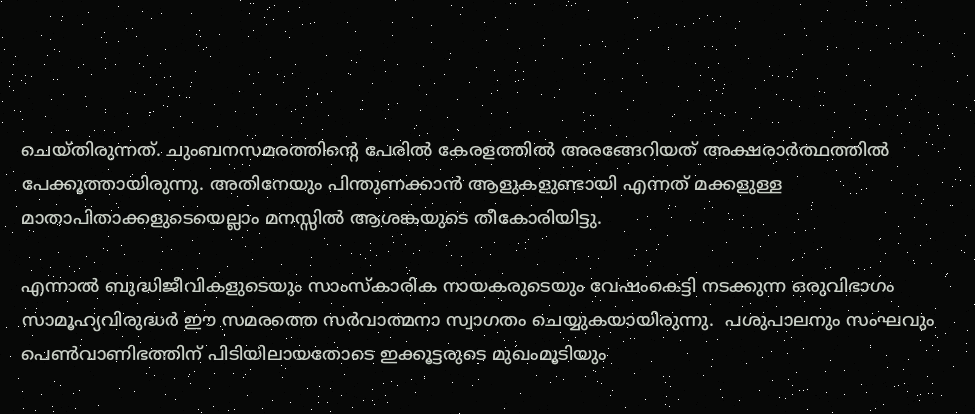ചെയ്തിരുന്നത്. ചുംബനസമരത്തിന്റെ പേരില്‍ കേരളത്തില്‍ അരങ്ങേറിയത് അക്ഷരാര്‍ത്ഥത്തില്‍ പേക്കൂത്തായിരുന്നു. അതിനേയും പിന്തുണക്കാന്‍ ആളുകളുണ്ടായി എന്നത് മക്കളുള്ള മാതാപിതാക്കളുടെയെല്ലാം മനസ്സില്‍ ആശങ്കയുടെ തീകോരിയിട്ടു.

എന്നാല്‍ ബുദ്ധിജീവികളുടെയും സാംസ്‌കാരിക നായകരുടെയും വേഷംകെട്ടി നടക്കുന്ന ഒരുവിഭാഗം സാമൂഹ്യവിരുദ്ധര്‍ ഈ സമരത്തെ സര്‍വാത്മനാ സ്വാഗതം ചെയ്യുകയായിരുന്നു.  പശുപാലനും സംഘവും പെണ്‍വാണിഭത്തിന് പിടിയിലായതോടെ ഇക്കൂട്ടരുടെ മുഖംമൂടിയും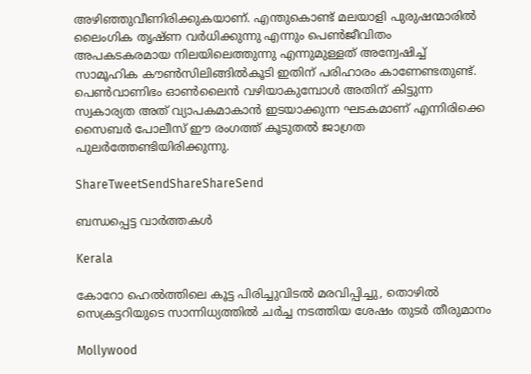അഴിഞ്ഞുവീണിരിക്കുകയാണ്. എന്തുകൊണ്ട് മലയാളി പുരുഷന്മാരില്‍ ലൈംഗിക തൃഷ്ണ വര്‍ധിക്കുന്നു എന്നും പെണ്‍ജീവിതം അപകടകരമായ നിലയിലെത്തുന്നു എന്നുമുള്ളത് അന്വേഷിച്ച് സാമൂഹിക കൗണ്‍സിലിങ്ങില്‍കൂടി ഇതിന് പരിഹാരം കാണേണ്ടതുണ്ട്. പെണ്‍വാണിഭം ഓണ്‍ലൈന്‍ വഴിയാകുമ്പോള്‍ അതിന് കിട്ടുന്ന സ്വകാര്യത അത് വ്യാപകമാകാന്‍ ഇടയാക്കുന്ന ഘടകമാണ് എന്നിരിക്കെ സൈബര്‍ പോലീസ് ഈ രംഗത്ത് കൂടുതല്‍ ജാഗ്രത പുലര്‍ത്തേണ്ടിയിരിക്കുന്നു.

ShareTweetSendShareShareSend

ബന്ധപ്പെട്ട വാര്‍ത്തകള്‍

Kerala

കോറോ ഹെല്‍ത്തിലെ കൂട്ട പിരിച്ചുവിടല്‍ മരവിപ്പിച്ചു, തൊഴില്‍ സെക്രട്ടറിയുടെ സാന്നിധ്യത്തില്‍ ചര്‍ച്ച നടത്തിയ ശേഷം തുടര്‍ തീരുമാനം

Mollywood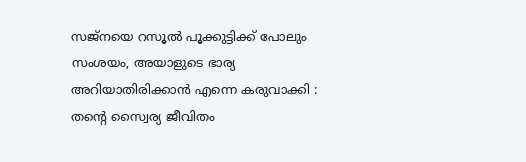സജ്നയെ റസൂൽ പൂക്കുട്ടിക്ക് പോലും സംശയം, അയാളുടെ ഭാര്യ അറിയാതിരിക്കാൻ എന്നെ കരുവാക്കി : തന്റെ സ്വൈര്യ ജീവിതം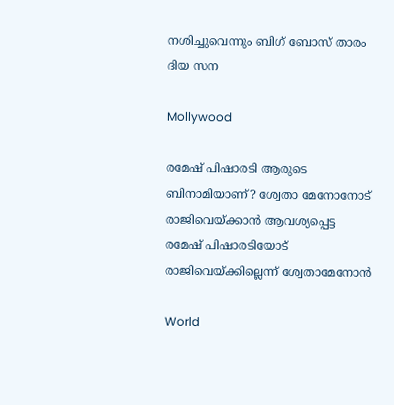നശിച്ചുവെന്നും ബിഗ് ബോസ് താരം ദിയ സന

Mollywood

രമേഷ് പിഷാരടി ആരുടെ ബിനാമിയാണ്? ശ്വേതാ മേനോനോട് രാജിവെയ്‌ക്കാന്‍ ആവശ്യപ്പെട്ട രമേഷ് പിഷാരടിയോട് രാജിവെയ്‌ക്കില്ലെന്ന് ശ്വേതാമേനോന്‍

World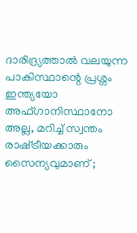ദാരിദ്ര്യത്താൽ വലയുന്ന പാകിസ്ഥാന്റെ പ്രശ്നം ഇന്ത്യയോ അഫ്ഗാനിസ്ഥാനോ അല്ല, മറിച്ച് സ്വന്തം രാഷ്‌ട്രീയക്കാരും സൈന്യവുമാണ് ;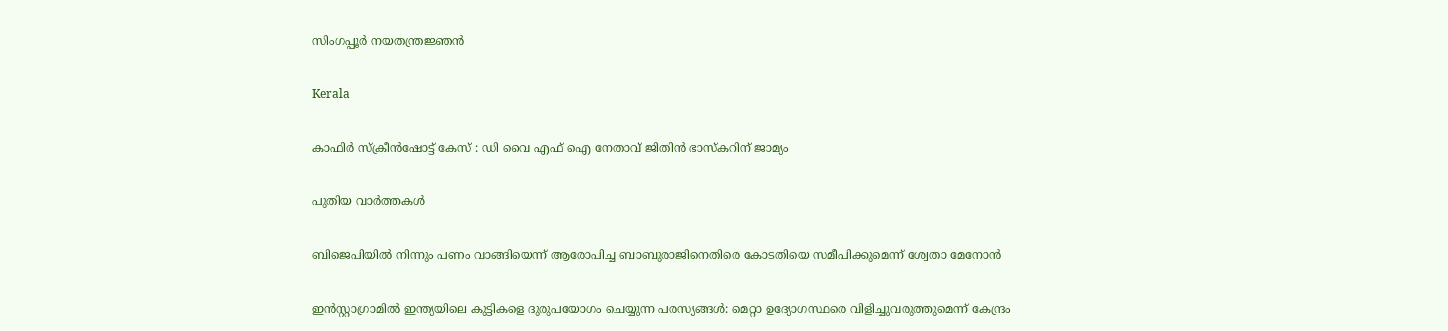സിംഗപ്പൂർ നയതന്ത്രജ്ഞൻ

Kerala

കാഫിര്‍ സ്‌ക്രീന്‍ഷോട്ട് കേസ് : ഡി വൈ എഫ് ഐ നേതാവ് ജിതിന്‍ ഭാസ്‌കറിന് ജാമ്യം

പുതിയ വാര്‍ത്തകള്‍

ബിജെപിയില്‍ നിന്നും പണം വാങ്ങിയെന്ന് ആരോപിച്ച ബാബുരാജിനെതിരെ കോടതിയെ സമീപിക്കുമെന്ന് ശ്വേതാ മേനോന്‍

ഇൻസ്റ്റാഗ്രാമിൽ ഇന്ത്യയിലെ കുട്ടികളെ ദുരുപയോഗം ചെയ്യുന്ന പരസ്യങ്ങൾ: മെറ്റാ ഉദ്യോഗസ്ഥരെ വിളിച്ചുവരുത്തുമെന്ന് കേന്ദ്രം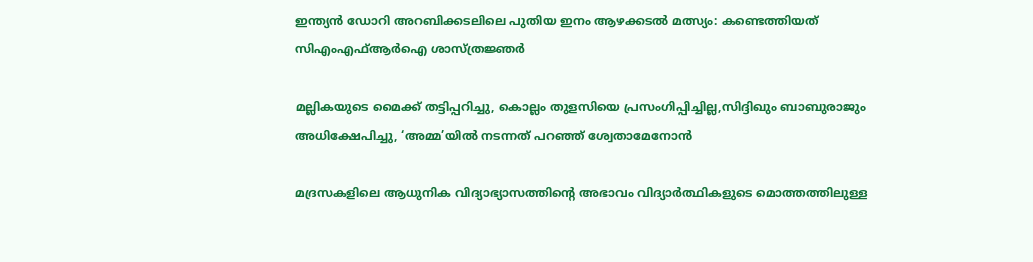ഇന്ത്യന്‍ ഡോറി അറബിക്കടലിലെ പുതിയ ഇനം ആഴക്കടല്‍ മത്സ്യം: കണ്ടെത്തിയത് സിഎംഎഫ്ആര്‍ഐ ശാസ്ത്രജ്ഞര്‍

മല്ലികയുടെ മൈക്ക് തട്ടിപ്പറിച്ചു, കൊല്ലം തുളസിയെ പ്രസംഗിപ്പിച്ചില്ല,സിദ്ദിഖും ബാബുരാജും അധിക്ഷേപിച്ചു, ‘അമ്മ’യില്‍ നടന്നത് പറഞ്ഞ് ശ്വേതാമേനോന്‍

മദ്രസകളിലെ ആധുനിക വിദ്യാഭ്യാസത്തിന്റെ അഭാവം വിദ്യാർത്ഥികളുടെ മൊത്തത്തിലുള്ള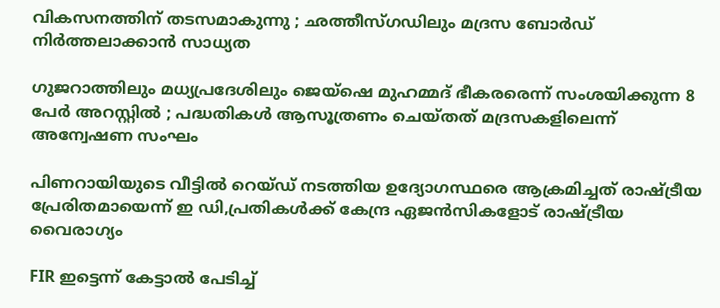വികസനത്തിന് തടസമാകുന്നു ; ഛത്തീസ്ഗഡിലും മദ്രസ ബോർഡ് നിർത്തലാക്കാൻ സാധ്യത

ഗുജറാത്തിലും മധ്യപ്രദേശിലും ജെയ്‌ഷെ മുഹമ്മദ് ഭീകരരെന്ന് സംശയിക്കുന്ന 8 പേർ അറസ്റ്റിൽ ; പദ്ധതികൾ ആസൂത്രണം ചെയ്തത് മദ്രസകളിലെന്ന് അന്വേഷണ സംഘം

പിണറായിയുടെ വീട്ടില്‍ റെയ്ഡ് നടത്തിയ ഉദ്യോഗസ്ഥരെ ആക്രമിച്ചത് രാഷ്‌ട്രീയ പ്രേരിതമായെന്ന് ഇ ഡി,പ്രതികള്‍ക്ക് കേന്ദ്ര ഏജന്‍സികളോട് രാഷ്‌ട്രീയ വൈരാഗ്യം

FIR ഇട്ടെന്ന് കേട്ടാൽ പേടിച്ച്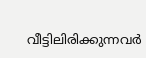വീട്ടിലിരിക്കുന്നവർ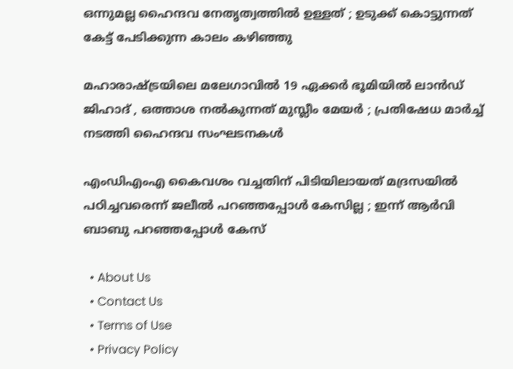ഒന്നുമല്ല ഹൈന്ദവ നേതൃത്വത്തിൽ ഉള്ളത് ; ഉടുക്ക് കൊട്ടുന്നത് കേട്ട് പേടിക്കുന്ന കാലം കഴിഞ്ഞു

മഹാരാഷ്‌ട്രയിലെ മലേഗാവിൽ 19 ഏക്കർ ഭൂമിയിൽ ലാൻഡ് ജിഹാദ് , ഒത്താശ നൽകുന്നത് മുസ്ലീം മേയർ ; പ്രതിഷേധ മാർച്ച് നടത്തി ഹൈന്ദവ സംഘടനകൾ

എംഡിഎംഎ കൈവശം വച്ചതിന് പിടിയിലായത് മദ്രസയിൽ പഠിച്ചവരെന്ന് ജലീൽ പറഞ്ഞപ്പോൾ കേസില്ല ; ഇന്ന് ആർവി ബാബു പറഞ്ഞപ്പോൾ കേസ്

  • About Us
  • Contact Us
  • Terms of Use
  • Privacy Policy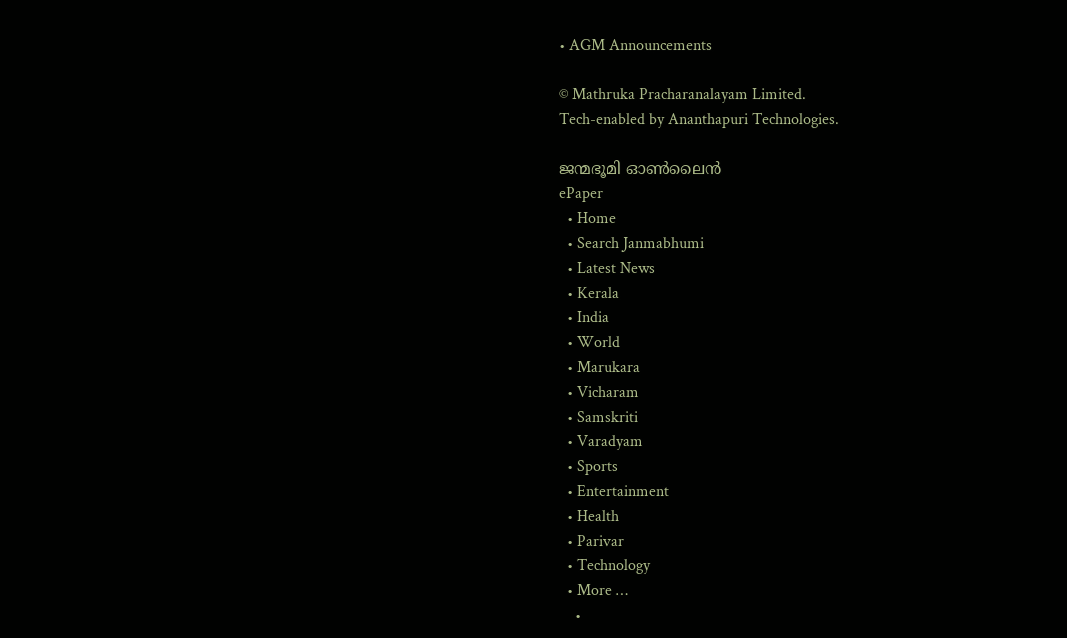• AGM Announcements

© Mathruka Pracharanalayam Limited.
Tech-enabled by Ananthapuri Technologies.

ജന്മഭൂമി ഓണ്‍ലൈന്‍
ePaper
  • Home
  • Search Janmabhumi
  • Latest News
  • Kerala
  • India
  • World
  • Marukara
  • Vicharam
  • Samskriti
  • Varadyam
  • Sports
  • Entertainment
  • Health
  • Parivar
  • Technology
  • More …
    •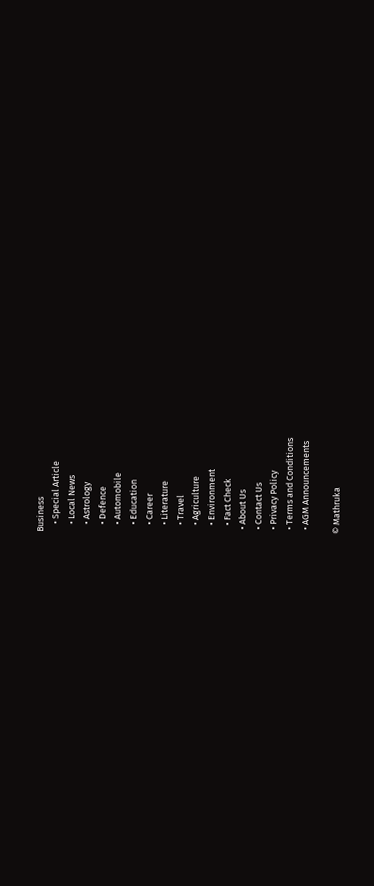Business
    • Special Article
    • Local News
    • Astrology
    • Defence
    • Automobile
    • Education
    • Career
    • Literature
    • Travel
    • Agriculture
    • Environment
    • Fact Check
  • About Us
  • Contact Us
  • Privacy Policy
  • Terms and Conditions
  • AGM Announcements

© Mathruka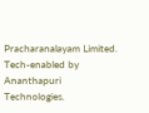Pracharanalayam Limited.
Tech-enabled by Ananthapuri Technologies.